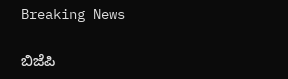Breaking News

ಬಿಜೆಪಿ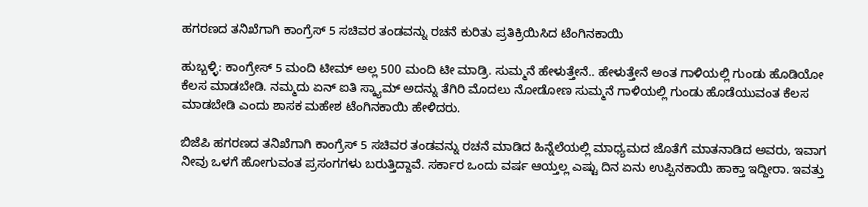ಹಗರಣದ ತನಿಖೆಗಾಗಿ ಕಾಂಗ್ರೆಸ್ 5 ಸಚಿವರ ತಂಡವನ್ನು ರಚನೆ ಕುರಿತು ಪ್ರತಿಕ್ರಿಯಿಸಿದ ಟೆಂಗಿನಕಾಯಿ

ಹುಬ್ಬಳ್ಳಿ: ಕಾಂಗ್ರೇಸ್ 5 ಮಂದಿ ಟೀಮ್ ಅಲ್ಲ 500 ಮಂದಿ ಟೀ ಮಾಡ್ರಿ. ಸುಮ್ಮನೆ ಹೇಳುತ್ತೇನೆ.. ಹೇಳುತ್ತೇನೆ ಅಂತ ಗಾಳಿಯಲ್ಲಿ ಗುಂಡು ಹೊಡಿಯೋ ಕೆಲಸ ಮಾಡಬೇಡಿ. ನಮ್ಮದು ಏನ್ ಐತಿ ಸ್ಕ್ಯಾಮ್ ಅದನ್ನು ತೆಗಿರಿ ಮೊದಲು ನೋಡೋಣ ಸುಮ್ಮನೆ ಗಾಳಿಯಲ್ಲಿ ಗುಂಡು ಹೊಡೆಯುವಂತ ಕೆಲಸ ಮಾಡಬೇಡಿ ಎಂದು ಶಾಸಕ ಮಹೇಶ ಟೆಂಗಿನಕಾಯಿ ಹೇಳಿದರು.

ಬಿಜೆಪಿ ಹಗರಣದ ತನಿಖೆಗಾಗಿ ಕಾಂಗ್ರೆಸ್ 5 ಸಚಿವರ ತಂಡವನ್ನು ರಚನೆ ಮಾಡಿದ ಹಿನ್ನೆಲೆಯಲ್ಲಿ ಮಾಧ್ಯಮದ ಜೊತೆಗೆ ಮಾತನಾಡಿದ ಅವರು, ಇವಾಗ ನೀವು ಒಳಗೆ ಹೋಗುವಂತ ಪ್ರಸಂಗಗಳು ಬರುತ್ತಿದ್ದಾವೆ. ಸರ್ಕಾರ ಒಂದು ವರ್ಷ ಆಯ್ತಲ್ಲ ಎಷ್ಟು ದಿನ ಏನು ಉಪ್ಪಿನಕಾಯಿ ಹಾಕ್ತಾ ಇದ್ದೀರಾ. ಇವತ್ತು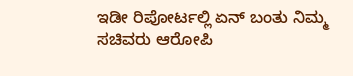ಇಡೀ ರಿಪೋರ್ಟಲ್ಲಿ ಏನ್ ಬಂತು ನಿಮ್ಮ ಸಚಿವರು ಆರೋಪಿ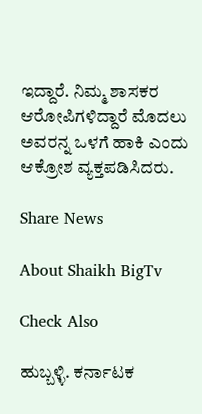ಇದ್ದಾರೆ. ನಿಮ್ಮ ಶಾಸಕರ ಆರೋಪಿಗಳಿದ್ದಾರೆ ಮೊದಲು ಅವರನ್ನ ಒಳಗೆ ಹಾಕಿ ಎಂದು ಆಕ್ರೋಶ ವ್ಯಕ್ತಪಡಿಸಿದರು.

Share News

About Shaikh BigTv

Check Also

ಹುಬ್ಬಳ್ಳಿ. ಕರ್ನಾಟಕ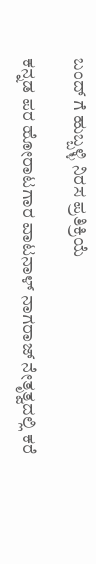ಬಂದ್ ಗೆ ಹುಬ್ಬಳ್ಳಿ ನಿರಸ ಪ್ರತಿಕ್ರಿಯೆ

ಕನ್ನಡ ಪರ ಹೋರಾಟಗಾರ ವಾಟನಾಳ್ ನಾಗರಾಜ್ ನೇತೃತ್ವದಲ್ಲಿ ಕರೆ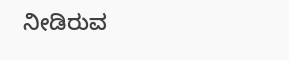ನೀಡಿರುವ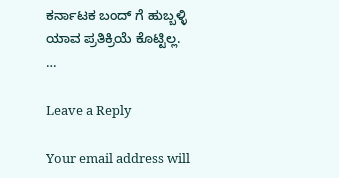ಕರ್ನಾಟಕ ಬಂದ್ ಗೆ ಹುಬ್ಬಳ್ಳಿ ಯಾವ ಪ್ರತಿಕ್ರಿಯೆ ಕೊಟ್ಟಿಲ್ಲ. …

Leave a Reply

Your email address will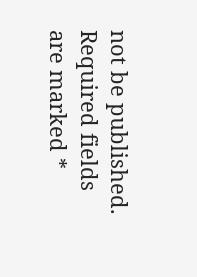not be published. Required fields are marked *